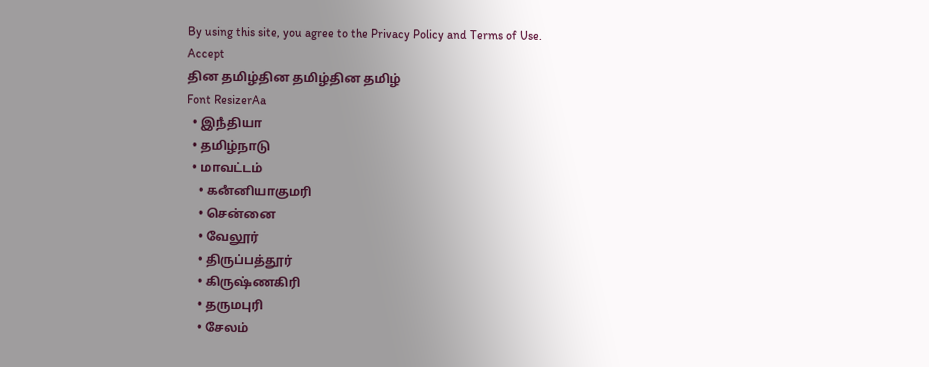By using this site, you agree to the Privacy Policy and Terms of Use.
Accept
தின தமிழ்தின தமிழ்தின தமிழ்
Font ResizerAa
  • இநஂதியா
  • தமிழ்நாடு
  • மாவட்டம்
    • கனஂனியாகுமரி
    • சென்னை
    • வேலூர்
    • திருப்பத்தூர்
    • கிருஷ்ணகிரி
    • தருமபுரி
    • சேலம்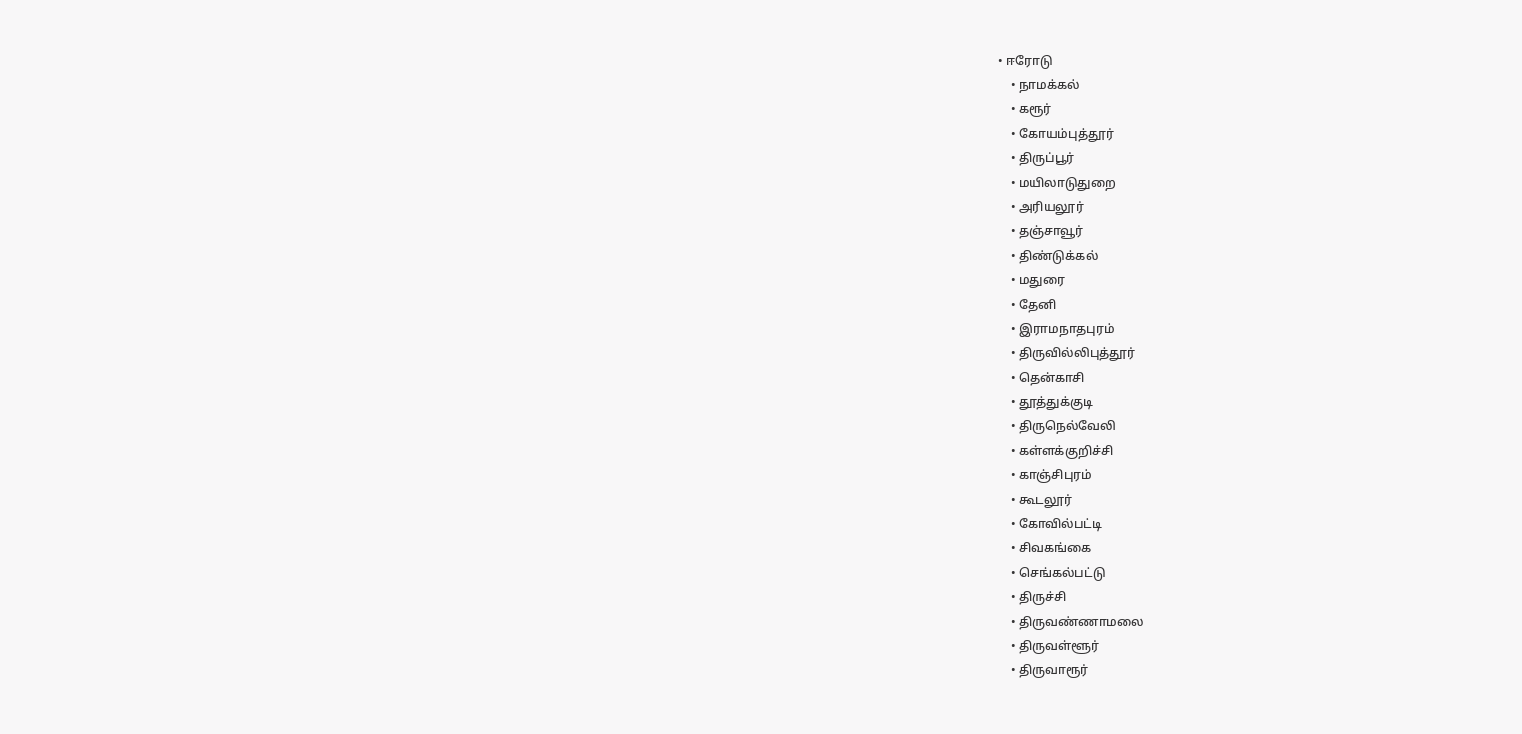• ஈரோடு
    • நாமக்கல்
    • கரூர்
    • கோயம்புத்தூர்
    • திருப்பூர்
    • மயிலாடுதுறை
    • அரியலூர்
    • தஞ்சாவூர்
    • திண்டுக்கல்
    • மதுரை
    • தேனி
    • இராமநாதபுரம்
    • திருவில்லிபுத்தூர்
    • தென்காசி
    • தூத்துக்குடி
    • திருநெல்வேலி
    • கள்ளக்குறிச்சி
    • காஞ்சிபுரம்
    • கூடலூர்
    • கோவில்பட்டி
    • சிவகங்கை
    • செங்கல்பட்டு
    • திருச்சி
    • திருவண்ணாமலை
    • திருவள்ளூர்
    • திருவாரூர்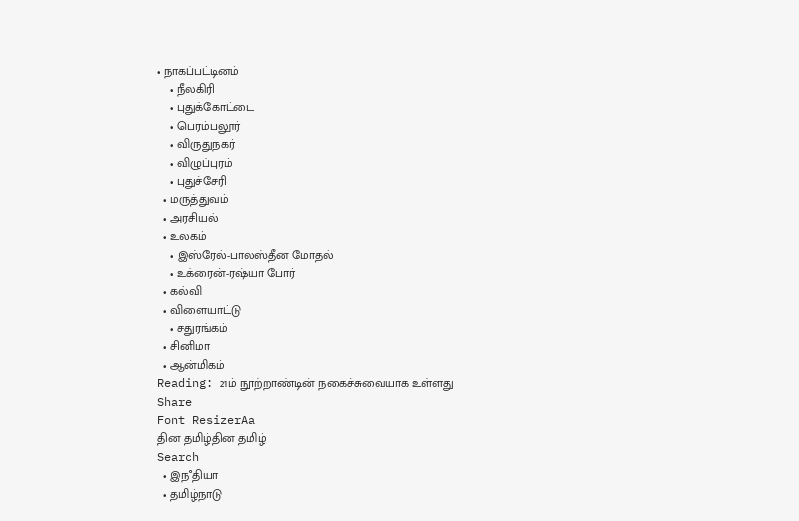• நாகப்பட்டினம்
    • நீலகிரி
    • புதுக்கோட்டை
    • பெரம்பலூர்
    • விருதுநகர்
    • விழுப்புரம்
    • புதுச்சேரி
  • மருத்துவம்
  • அரசியல்
  • உலகம்
    • இஸ்ரேல்-பாலஸ்தீன மோதல்
    • உக்ரைன்-ரஷ்யா போர்
  • கல்வி
  • விளையாட்டு
    • சதுரங்கம்
  • சினிமா
  • ஆன்மிகம்
Reading: 21ம் நூற்றாண்டின் நகைச்சுவையாக உள்ளது
Share
Font ResizerAa
தின தமிழ்தின தமிழ்
Search
  • இநஂதியா
  • தமிழ்நாடு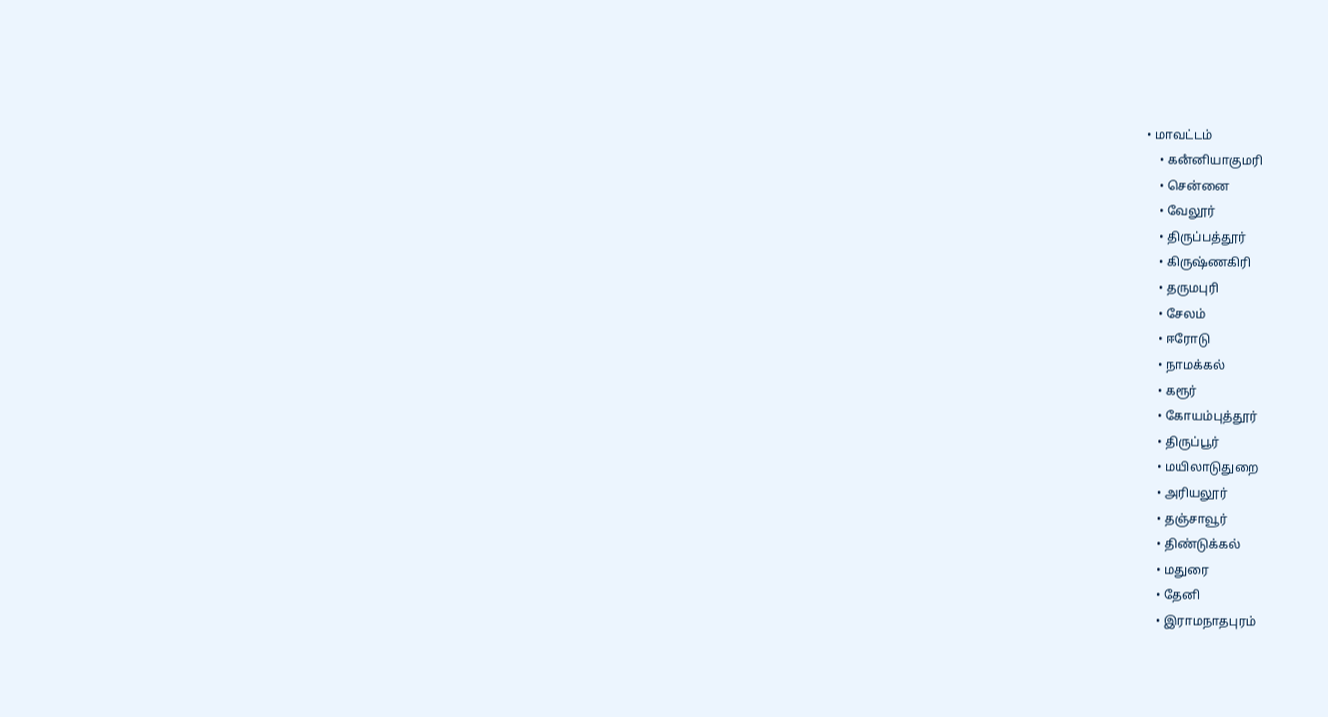• மாவட்டம்
    • கனஂனியாகுமரி
    • சென்னை
    • வேலூர்
    • திருப்பத்தூர்
    • கிருஷ்ணகிரி
    • தருமபுரி
    • சேலம்
    • ஈரோடு
    • நாமக்கல்
    • கரூர்
    • கோயம்புத்தூர்
    • திருப்பூர்
    • மயிலாடுதுறை
    • அரியலூர்
    • தஞ்சாவூர்
    • திண்டுக்கல்
    • மதுரை
    • தேனி
    • இராமநாதபுரம்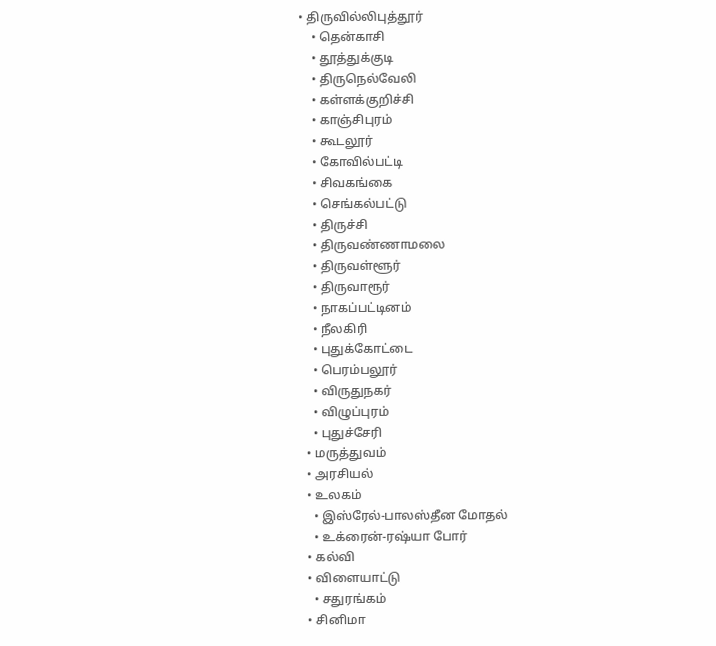• திருவில்லிபுத்தூர்
    • தென்காசி
    • தூத்துக்குடி
    • திருநெல்வேலி
    • கள்ளக்குறிச்சி
    • காஞ்சிபுரம்
    • கூடலூர்
    • கோவில்பட்டி
    • சிவகங்கை
    • செங்கல்பட்டு
    • திருச்சி
    • திருவண்ணாமலை
    • திருவள்ளூர்
    • திருவாரூர்
    • நாகப்பட்டினம்
    • நீலகிரி
    • புதுக்கோட்டை
    • பெரம்பலூர்
    • விருதுநகர்
    • விழுப்புரம்
    • புதுச்சேரி
  • மருத்துவம்
  • அரசியல்
  • உலகம்
    • இஸ்ரேல்-பாலஸ்தீன மோதல்
    • உக்ரைன்-ரஷ்யா போர்
  • கல்வி
  • விளையாட்டு
    • சதுரங்கம்
  • சினிமா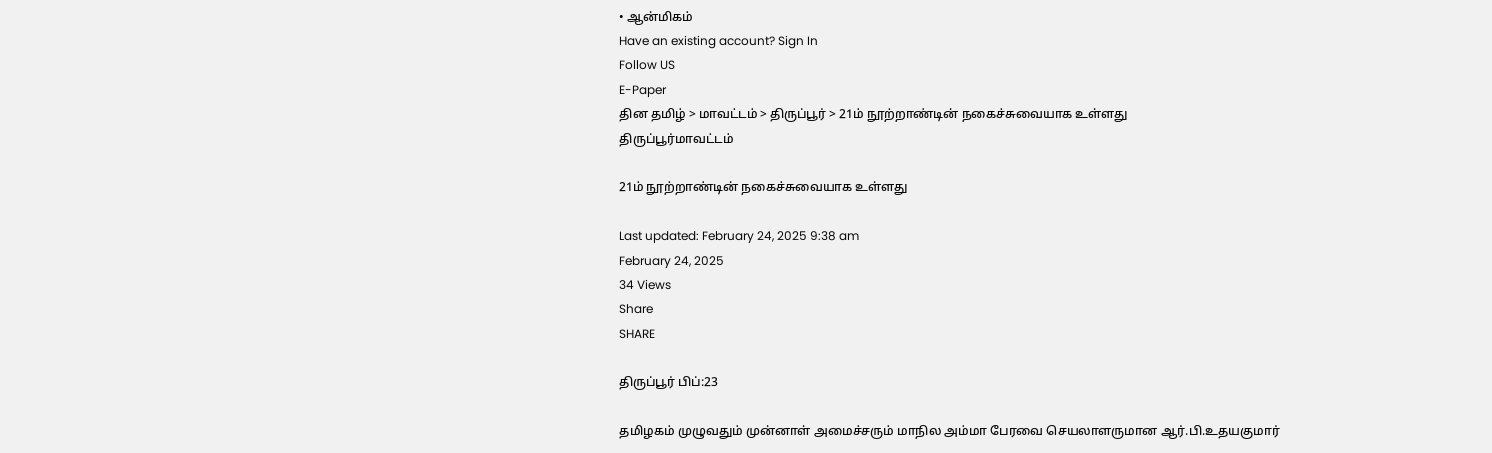• ஆன்மிகம்
Have an existing account? Sign In
Follow US
E-Paper
தின தமிழ் > மாவட்டம் > திருப்பூர் > 21ம் நூற்றாண்டின் நகைச்சுவையாக உள்ளது
திருப்பூர்மாவட்டம்

21ம் நூற்றாண்டின் நகைச்சுவையாக உள்ளது

Last updated: February 24, 2025 9:38 am
February 24, 2025
34 Views
Share
SHARE

திருப்பூர் பிப்:23

தமிழகம் முழுவதும் முன்னாள் அமைச்சரும் மாநில அம்மா பேரவை செயலாளருமான ஆர்.பி.உதயகுமார்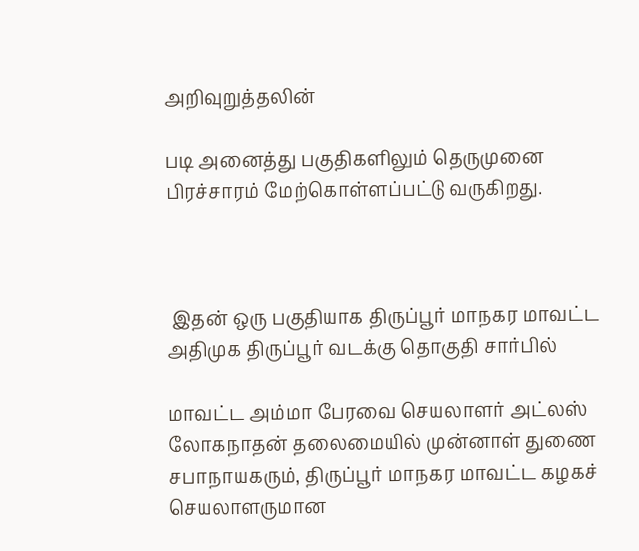அறிவுறுத்தலின்

படி அனைத்து பகுதிகளிலும் தெருமுனை பிரச்சாரம் மேற்கொள்ளப்பட்டு வருகிறது.



 இதன் ஒரு பகுதியாக திருப்பூர் மாநகர மாவட்ட அதிமுக திருப்பூர் வடக்கு தொகுதி சார்பில்

மாவட்ட அம்மா பேரவை செயலாளர் அட்லஸ் லோகநாதன் தலைமையில் முன்னாள் துணை சபாநாயகரும், திருப்பூர் மாநகர மாவட்ட கழகச் செயலாளருமான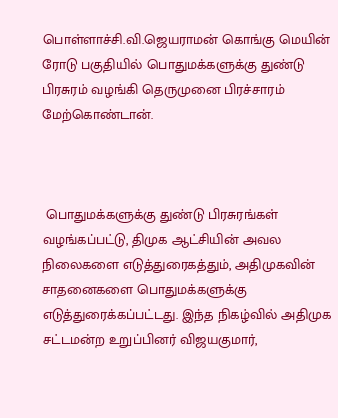பொள்ளாச்சி.வி.ஜெயராமன் கொங்கு மெயின் ரோடு பகுதியில் பொதுமக்களுக்கு துண்டு பிரசுரம் வழங்கி தெருமுனை பிரச்சாரம் மேற்கொண்டான்.



 பொதுமக்களுக்கு துண்டு பிரசுரங்கள் வழங்கப்பட்டு, திமுக ஆட்சியின் அவல நிலைகளை எடுத்துரைகத்தும், அதிமுகவின் சாதனைகளை பொதுமக்களுக்கு எடுத்துரைக்கப்பட்டது. இந்த நிகழ்வில் அதிமுக சட்டமன்ற உறுப்பினர் விஜயகுமார்,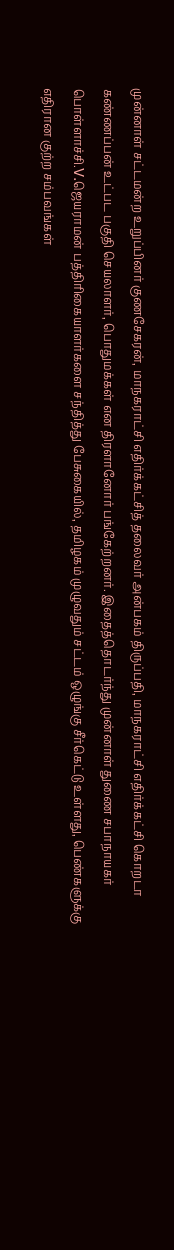முன்னாள் சட்டமன்ற உறுப்பினர் குணசேகரன், மாநகராட்சி எதிர்க்கட்சித் தலைவர் அன்பகம் திருப்பதி, மாநகராட்சி எதிர்க்கட்சி கொறடா கண்ணப்பன் உட்பட பகுதி செயலாளர், பொதுமக்கள் என திரளானோர் பங்கேற்றனர். இதைத்தொடர்ந்து முன்னாள் துணை சபாநாயகர் பொள்ளாச்சி.V.ஜெயராமன் பத்திரிகையாளர்களை சந்தித்து பேசுகையில், தமிழகம் முழுவதும் சட்டம் ஒழுங்கு சீர்கெட்டு உள்ளது, பெண்களுக்கு எதிரான குற்ற சம்பவங்கள்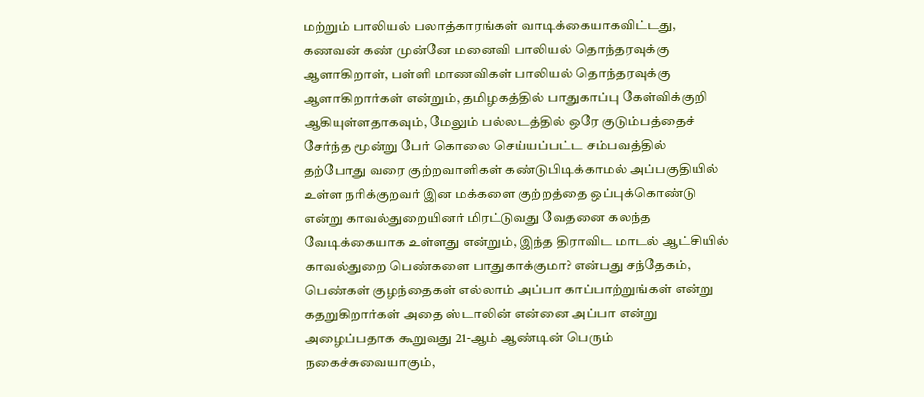மற்றும் பாலியல் பலாத்காரங்கள் வாடிக்கையாகவிட்டது, கணவன் கண் முன்னே மனைவி பாலியல் தொந்தரவுக்கு ஆளாகிறாள், பள்ளி மாணவிகள் பாலியல் தொந்தரவுக்கு ஆளாகிறார்கள் என்றும், தமிழகத்தில் பாதுகாப்பு கேள்விக்குறி ஆகியுள்ளதாகவும், மேலும் பல்லடத்தில் ஒரே குடும்பத்தைச் சேர்ந்த மூன்று பேர் கொலை செய்யப்பட்ட சம்பவத்தில் தற்போது வரை குற்றவாளிகள் கண்டுபிடிக்காமல் அப்பகுதியில் உள்ள நரிக்குறவர் இன மக்களை குற்றத்தை ஒப்புக்கொண்டு என்று காவல்துறையினர் மிரட்டுவது வேதனை கலந்த வேடிக்கையாக உள்ளது என்றும், இந்த திராவிட மாடல் ஆட்சியில் காவல்துறை பெண்களை பாதுகாக்குமா? என்பது சந்தேகம், பெண்கள் குழந்தைகள் எல்லாம் அப்பா காப்பாற்றுங்கள் என்று கதறுகிறார்கள் அதை ஸ்டாலின் என்னை அப்பா என்று அழைப்பதாக கூறுவது 21-ஆம் ஆண்டின் பெரும் நகைச்சுவையாகும்,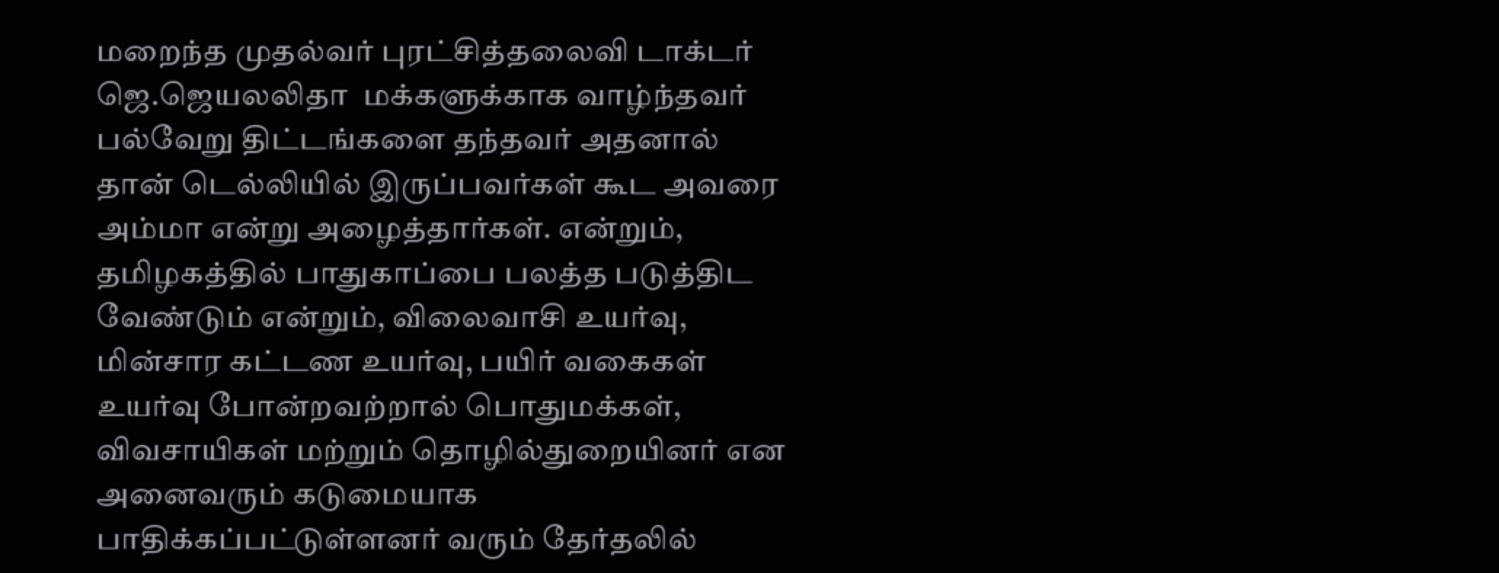மறைந்த முதல்வர் புரட்சித்தலைவி டாக்டர் ஜெ.ஜெயலலிதா  மக்களுக்காக வாழ்ந்தவர் பல்வேறு திட்டங்களை தந்தவர் அதனால் தான் டெல்லியில் இருப்பவர்கள் கூட அவரை அம்மா என்று அழைத்தார்கள். என்றும், தமிழகத்தில் பாதுகாப்பை பலத்த படுத்திட வேண்டும் என்றும், விலைவாசி உயர்வு, மின்சார கட்டண உயர்வு, பயிர் வகைகள் உயர்வு போன்றவற்றால் பொதுமக்கள், விவசாயிகள் மற்றும் தொழில்துறையினர் என அனைவரும் கடுமையாக பாதிக்கப்பட்டுள்ளனர் வரும் தேர்தலில்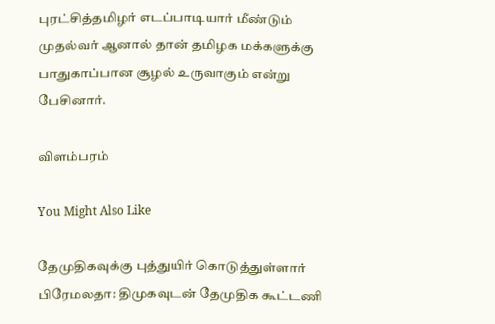புரட்சித்தமிழர் எடப்பாடியார் மீண்டும் முதல்வர் ஆனால் தான் தமிழக மக்களுக்கு பாதுகாப்பான சூழல் உருவாகும் என்று பேசினார்.

விளம்பரம்

You Might Also Like

தேமுதிகவுக்கு புத்துயிர் கொடுத்துள்ளார் பிரேமலதா: திமுகவுடன் தேமுதிக கூட்டணி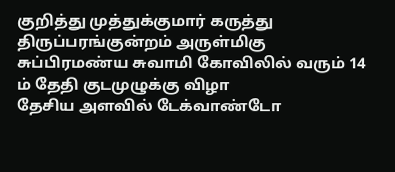குறித்து முத்துக்குமார் கருத்து
திருப்பரங்குன்றம் அருள்மிகு சுப்பிரமண்ய சுவாமி கோவிலில் வரும் 14 ம் தேதி குடமுழுக்கு விழா
தேசிய அளவில் டேக்வாண்டோ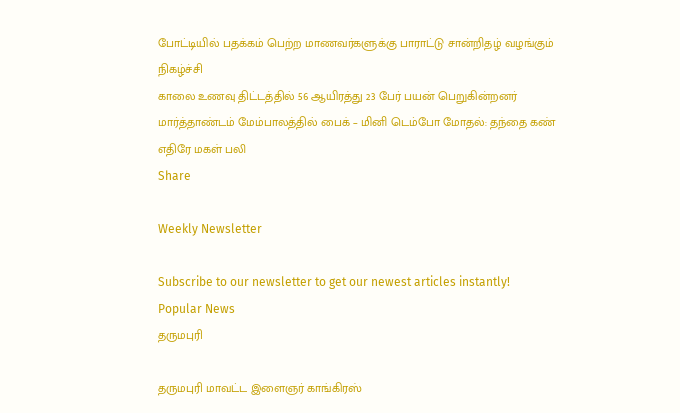போட்டியில் பதக்கம் பெற்ற மாணவர்களுக்கு பாராட்டு சான்றிதழ் வழங்கும் நிகழ்ச்சி
காலை உணவு திட்டத்தில் 56 ஆயிரத்து 23 பேர் பயன் பெறுகின்றனர்
மார்த்தாண்டம் மேம்பாலத்தில் பைக் – மினி டெம்போ மோதல்: தந்தை கண் எதிரே மகள் பலி
Share

Weekly Newsletter

Subscribe to our newsletter to get our newest articles instantly!
Popular News
தருமபுரி

தருமபுரி மாவட்ட இளைஞர் காங்கிரஸ்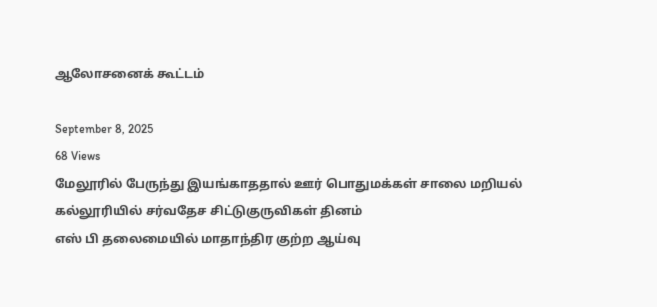ஆலோசனைக் கூட்டம்

September 8, 2025
68 Views
மேலூரில் பேருந்து இயங்காததால் ஊர் பொதுமக்கள் சாலை மறியல்
கல்லூரியில் சர்வதேச சிட்டுகுருவிகள் தினம்
எஸ் பி தலைமையில் மாதாந்திர குற்ற ஆய்வு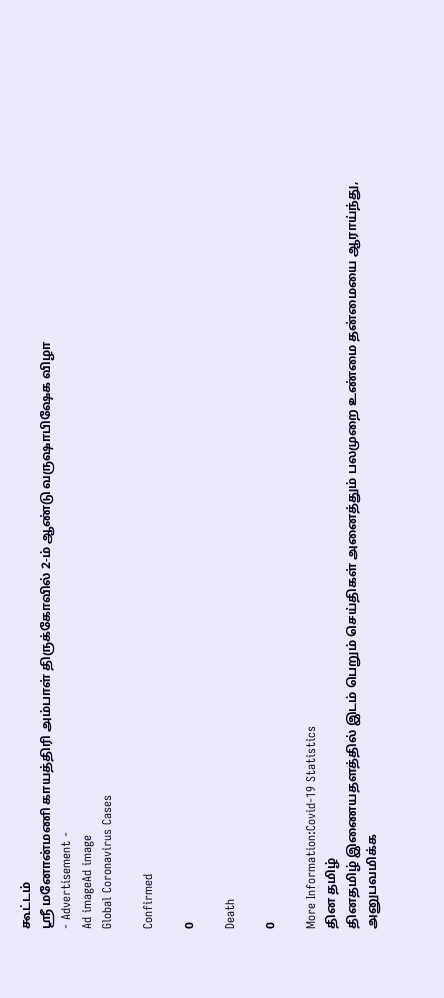கூட்டம்
ஸ்ரீ மனோன்மணி காயத்திரி அம்பாள் திருக்கோவில் 2-ம் ஆண்டு வருஷாபிஷேக விழா
- Advertisement -
Ad imageAd image
Global Coronavirus Cases

Confirmed

0

Death

0

More Information:Covid-19 Statistics
தின தமிழ்
தினதமிழ் இணையதளத்தில் இடம் பெறும் செய்திகள் அனைத்தும் பலமுறை உண்மை தன்மையை ஆராய்ந்து, அனுபவமிக்க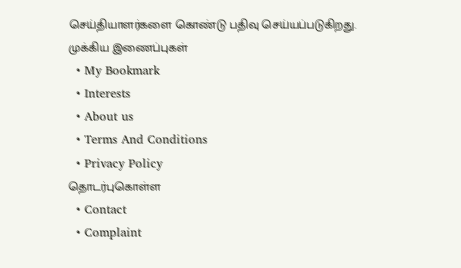செய்தியாளர்களை கொண்டு பதிவு செய்யப்படுகிறது.
முக்கிய இணைப்புகள்
  • My Bookmark
  • Interests
  • About us
  • Terms And Conditions
  • Privacy Policy
தொடர்புகொள்ள
  • Contact
  • Complaint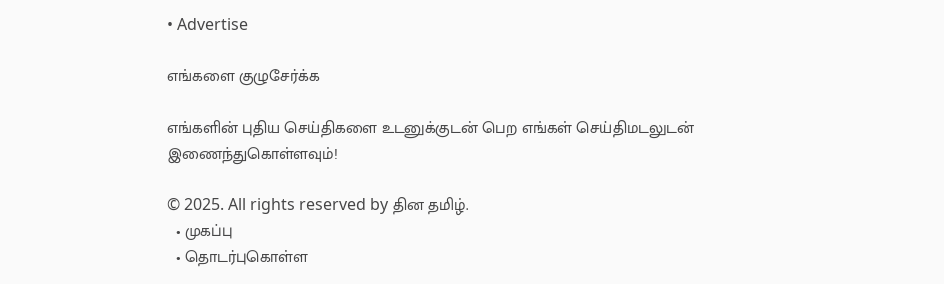• Advertise

எங்களை குழுசேர்க்க

எங்களின் புதிய செய்திகளை உடனுக்குடன் பெற எங்கள் செய்திமடலுடன் இணைந்துகொள்ளவும்!

© 2025. All rights reserved by தின தமிழ்.
  • முகப்பு
  • தொடர்புகொள்ள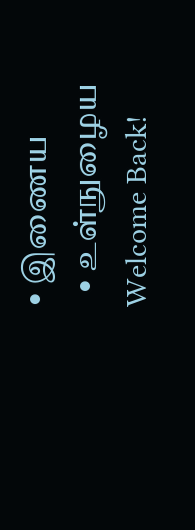• இணைய
  • உள்நுழைய
Welcome Back!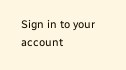Sign in to your account